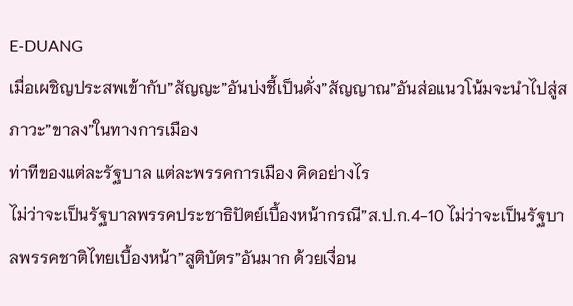E-DUANG
เมื่อเผชิญประสพเข้ากับ”สัญญะ”อันบ่งชี้เป็นดั่ง”สัญญาณ”อันส่อแนวโน้มจะนำไปสู่สภาวะ”ขาลง”ในทางการเมือง
ท่าทีของแต่ละรัฐบาล แต่ละพรรคการเมือง คิดอย่างไร
ไม่ว่าจะเป็นรัฐบาลพรรคประชาธิปัตย์เบื้องหน้ากรณี”ส.ป.ก.4-10 ไม่ว่าจะเป็นรัฐบาลพรรคชาติไทยเบื้องหน้า”สูติบัตร”อันมาก ด้วยเงื่อน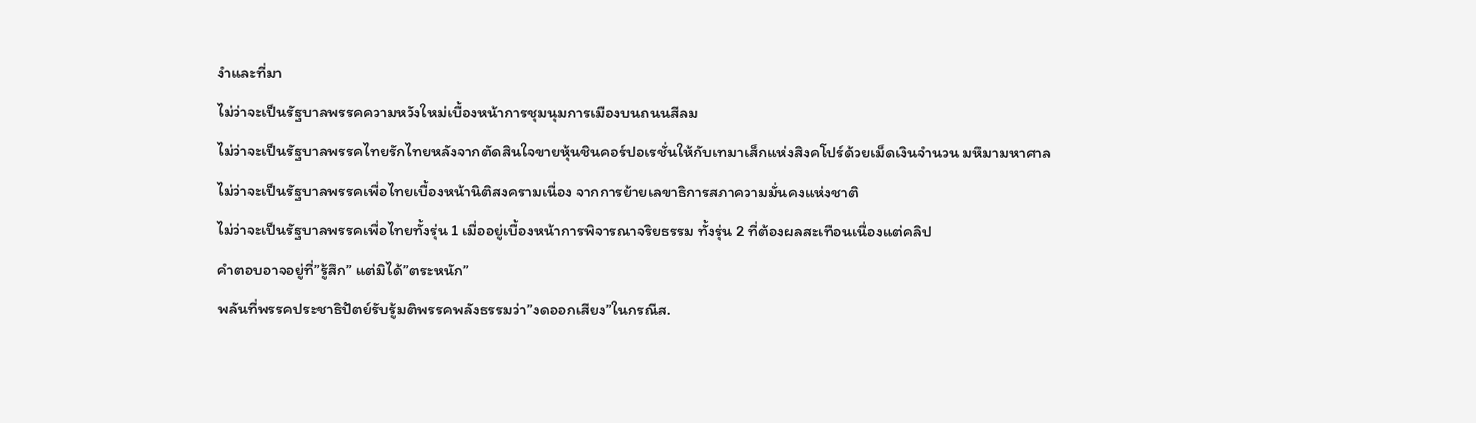งำและที่มา
ไม่ว่าจะเป็นรัฐบาลพรรคความหวังใหม่เบื้องหน้าการชุมนุมการเมืองบนถนนสีลม
ไม่ว่าจะเป็นรัฐบาลพรรคไทยรักไทยหลังจากตัดสินใจขายหุ้นชินคอร์ปอเรชั่นให้กับเทมาเส็กแห่งสิงคโปร์ด้วยเม็ดเงินจำนวน มหึมามหาศาล
ไม่ว่าจะเป็นรัฐบาลพรรคเพื่อไทยเบื้องหน้านิติสงครามเนื่อง จากการย้ายเลขาธิการสภาความมั่นคงแห่งชาติ
ไม่ว่าจะเป็นรัฐบาลพรรคเพื่อไทยทั้งรุ่น 1 เมื่ออยู่เบื้องหน้าการพิจารณาจริยธรรม ทั้งรุ่น 2 ที่ต้องผลสะเทือนเนื่องแต่คลิป
คำตอบอาจอยู่ที่”รู้สึก” แต่มิได้”ตระหนัก”
พลันที่พรรคประชาธิปัตย์รับรู้มติพรรคพลังธรรมว่า”งดออกเสียง”ในกรณีส.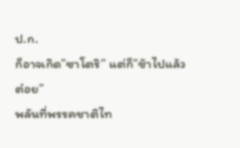ป.ก.
ก็อาจเกิด”ซาโตริ” แต่ก็”ช้าไปแล้ว ต๋อย”
พลันที่พรรคชาติไท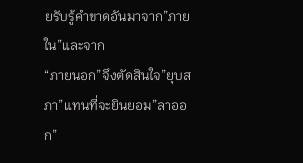ยรับรู้คำขาดอันมาจาก”ภายใน”และจาก
“ภายนอก”จึงตัดสินใจ”ยุบสภา”แทนที่จะยินยอม”ลาออก”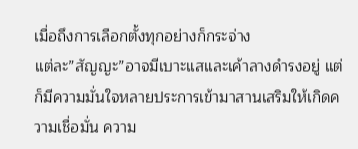เมื่อถึงการเลือกตั้งทุกอย่างก็กระจ่าง
แต่ละ”สัญญะ”อาจมีเบาะแสและเค้าลางดำรงอยู่ แต่ก็มีความมั่นใจหลายประการเข้ามาสานเสริมให้เกิดความเชื่อมั่น ความ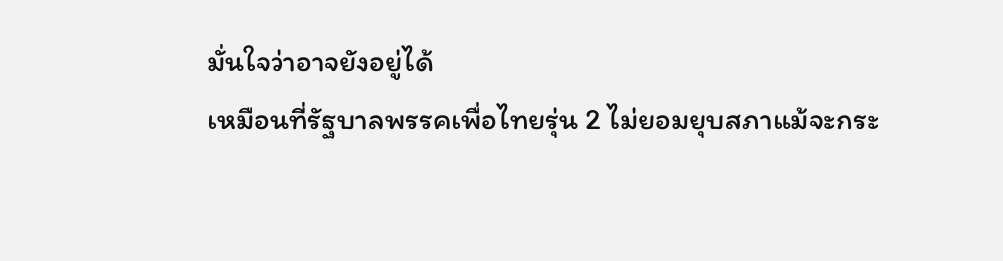มั่นใจว่าอาจยังอยู่ได้
เหมือนที่รัฐบาลพรรคเพื่อไทยรุ่น 2 ไม่ยอมยุบสภาแม้จะกระ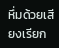หึ่มด้วยเสียงเรียก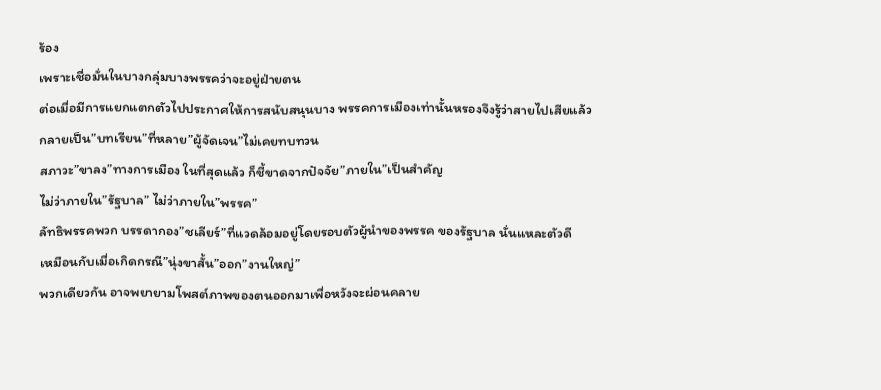ร้อง
เพราะเชื่อมั่นในบางกลุ่มบางพรรคว่าจะอยู่ฝ่ายตน
ต่อเมื่อมีการแยกแตกตัวไปประกาศให้การสนับสนุนบาง พรรคการเมืองเท่านั้นหรองจึงรู้ว่าสายไปเสียแล้ว
กลายเป็น”บทเรียน”ที่หลาย”ผู้จัดเจน”ไม่เคยทบทวน
สภาวะ”ขาลง”ทางการเมือง ในที่สุดแล้ว ก็ชี้ขาดจากปัจจัย”ภายใน”เป็นสำคัญ
ไม่ว่าภายใน”รัฐบาล” ไม่ว่าภายใน”พรรค”
ลัทธิพรรคพวก บรรดากอง”ชเลียร์”ที่แวดล้อมอยู่โดยรอบตัวผู้นำของพรรค ของรัฐบาล นั่นแหละตัวดี
เหมือนกับเมื่อเกิดกรณี”นุ่งขาสั้น”ออก”งานใหญ่”
พวกเดียวกัน อาจพยายามโพสต์ภาพของตนออกมาเพื่อหวังจะผ่อนคลาย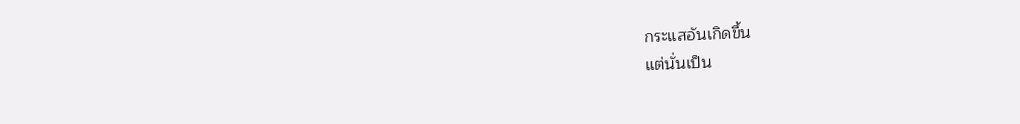กระแสอันเกิดขึ้น
แต่นั่นเป็น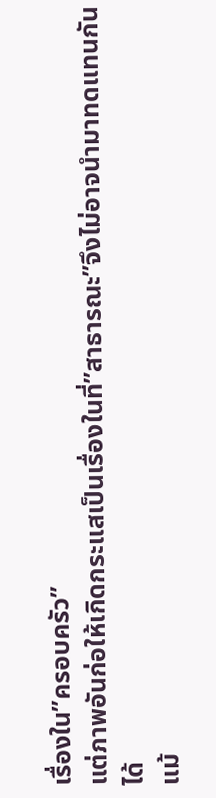เรื่องใน”ครอบครัว”
แต่ภาพอันก่อให้เกิดกระแสเป็นเรื่องในที่”สาธารณะ”จึงไม่อาจนำมาทดแทนกันได้
แม้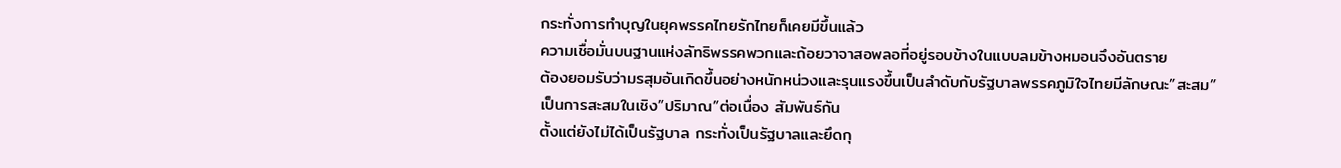กระทั่งการทำบุญในยุคพรรคไทยรักไทยก็เคยมีขึ้นแล้ว
ความเชื่อมั่นบนฐานแห่งลัทธิพรรคพวกและถ้อยวาจาสอพลอที่อยู่รอบข้างในแบบลมข้างหมอนจึงอันตราย
ต้องยอมรับว่ามรสุมอันเกิดขึ้นอย่างหนักหน่วงและรุนแรงขึ้นเป็นลำดับกับรัฐบาลพรรคภูมิใจไทยมีลักษณะ”สะสม”
เป็นการสะสมในเชิง”ปริมาณ”ต่อเนื่อง สัมพันธ์กัน
ตั้งแต่ยังไม่ได้เป็นรัฐบาล กระทั่งเป็นรัฐบาลและยึดกุ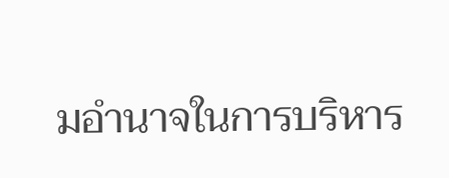มอำนาจในการบริหาร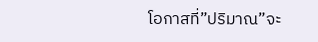โอกาสที่”ปริมาณ”จะ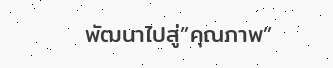พัฒนาไปสู่”คุณภาพ”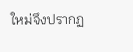ใหม่จึงปรากฏ